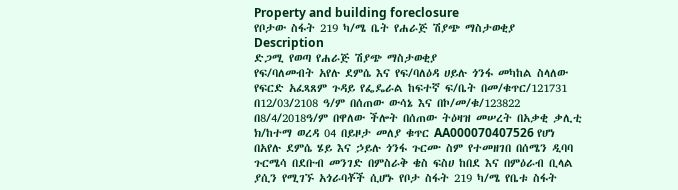Property and building foreclosure
የቦታው ስፋት 219 ካ/ሜ ቤት የሐራጅ ሽያጭ ማስታወቂያ
Description
ድጋሚ የወጣ የሐራጅ ሽያጭ ማስታወቂያ
የፍ/ባለመብት አየሉ ደምሴ እና የፍ/ባለዕዳ ሀይሉ ጎንፋ መካከል ስላለው የፍርድ አፈጻጸም ጉዳይ የፌዴራል ከፍተኛ ፍ/ቤት በመ/ቁጥር/121731 በ12/03/2108 ዓ/ም በሰጠው ውሳኔ እና በኮ/መ/ቁ/123822 በ8/4/2018ዓ/ም በዋለው ችሎት በሰጠው ትዕዛዝ መሠረት በአቃቂ ቃሊቲ ክ/ከተማ ወረዳ 04 በይዞታ መለያ ቁጥር AA000070407526 የሆነ በአየሉ ደምሴ ሄይ እና ኃይሉ ጎንፋ ጉርሙ ስም የተመዘገበ በሰሜን ዲባባ ጉርሜሳ በደቡብ መንገድ በምስራቅ ቄስ ፍስሀ ከበደ እና በምዕራብ ቢላል ያሲን የሚገኙ አጎራባቾች ሲሆኑ የቦታ ስፋት 219 ካ/ሜ የቤቱ ስፋት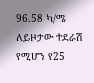96.58 ካ/ሜ ለይዞታው ተደራሽ የሚሆን የ25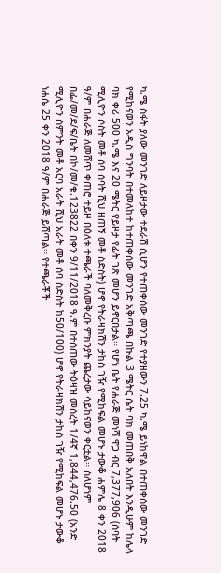ካ.ሜ ስፋት ያለው መንገድ ለይዞታው ተደራሽ ሲሆን የተጠቀሰው መንገድ የተያዘውን 7.25 ካ.ሜ ይነከዋል በተጠቀሰው መንገድ የሚከናወን አዲስ ግንባት በተመለከተ ከተጠቀሰው መንገድ አቅጣጫ በኩል 3 ሜትር ሴት ባክ መጠበቅ አለበት እንዲሁም ከሌላ ባክ ቀሪ 500 ካ.ሜ እና 20 ሜትር የይዞታ የፊት ገጽ መሆን ይኖርበታል። የሆነ ቤት የሐራጅ መነሻ ዋጋ ብር 7,377,906 (ሰባት ሚሊዮን ሶስት መቶ ሰባ ሰባት ሺህ ዘጠኝ መቶ ስድስት) ሆኖ የትራዛክሽን ታከስ ገዥ የሚከፍል መሆኑ ታውቆ ሐምሌ 8 ቀን 2018 ዓ/ም በሐራጅ ለመሸጥ ቀጠሮ ተይዞ በዕለቱ ተጫራች ባለመቅረቡ ምክንያት ጨረታው ሳይከናወን ቀርቷል። ስለሆነም በፌ/መ/ደ/ፍ/ቤት በኮ/መ/ቁ.123822 በቀን 9/11/2018 ዓ.ም በተሰጠው ትዕዛዝ መሰረት 1/4ኛ 1,844,476.50 (አንድ ሚሊዮን ስምንት መቶ አርባ አራት ሺህ አራት መቶ ሰባ ስድስት ከ50/100) ሆኖ የትራዛክሽን ታከስ ገዥ የሚከፍል መሆኑ ታውቆ ነሐሴ 25 ቀን 2018 ዓ/ም በሐራጅ ይሸጣል። የተጫራቾች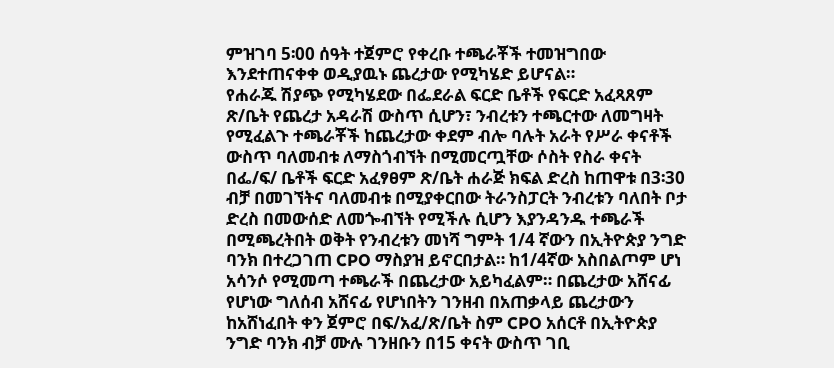ምዝገባ 5፡00 ሰዓት ተጀምሮ የቀረቡ ተጫራቾች ተመዝግበው እንደተጠናቀቀ ወዲያዉኑ ጨረታው የሚካሄድ ይሆናል።
የሐራጁ ሽያጭ የሚካሄደው በፌደራል ፍርድ ቤቶች የፍርድ አፈጻጸም ጽ/ቤት የጨረታ አዳራሽ ውስጥ ሲሆን፣ ንብረቱን ተጫርተው ለመግዛት የሚፈልጉ ተጫራቾች ከጨረታው ቀደም ብሎ ባሉት አራት የሥራ ቀናቶች ውስጥ ባለመብቱ ለማስጎብኘት በሚመርጧቸው ሶስት የስራ ቀናት በፌ/ፍ/ ቤቶች ፍርድ አፈፃፀም ጽ/ቤት ሐራጅ ክፍል ድረስ ከጠዋቱ በ3፡30 ብቻ በመገኘትና ባለመብቱ በሚያቀርበው ትራንስፓርት ንብረቱን ባለበት ቦታ ድረስ በመውሰድ ለመጐብኘት የሚችሉ ሲሆን እያንዳንዱ ተጫራች በሚጫረትበት ወቅት የንብረቱን መነሻ ግምት 1/4 ኛውን በኢትዮጵያ ንግድ ባንክ በተረጋገጠ CPO ማስያዝ ይኖርበታል። ከ1/4ኛው አስበልጦም ሆነ አሳንሶ የሚመጣ ተጫራች በጨረታው አይካፈልም። በጨረታው አሸናፊ የሆነው ግለሰብ አሸናፊ የሆነበትን ገንዘብ በአጠቃላይ ጨረታውን ከአሸነፈበት ቀን ጀምሮ በፍ/አፈ/ጽ/ቤት ስም CPO አሰርቶ በኢትዮጵያ ንግድ ባንክ ብቻ ሙሉ ገንዘቡን በ15 ቀናት ውስጥ ገቢ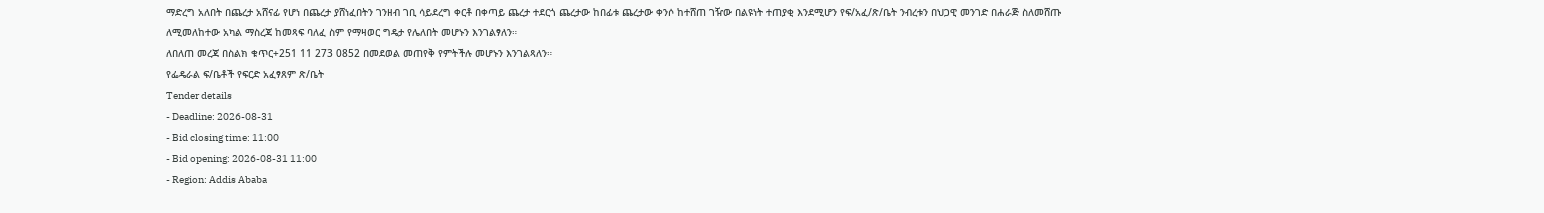ማድረግ አለበት በጨረታ አሸናፊ የሆነ በጨረታ ያሸነፈበትን ገንዘብ ገቢ ሳይደረግ ቀርቶ በቀጣይ ጨረታ ተደርጎ ጨረታው ከበፊቱ ጨረታው ቀንሶ ከተሸጠ ገዥው በልዩነት ተጠያቂ እንደሚሆን የፍ/አፈ/ጽ/ቤት ንብረቱን በህጋዊ መንገድ በሐራጅ ስለመሸጡ ለሚመለከተው አካል ማስረጃ ከመጻፍ ባለፈ ስም የማዛወር ግዴታ የሌለበት መሆኑን እንገልፃለን።
ለበለጠ መረጃ በስልክ ቁጥር+251 11 273 0852 በመደወል መጠየቅ የምትችሉ መሆኑን እንገልጻለን።
የፌዴራል ፍ/ቤቶች የፍርድ አፈፃጸም ጽ/ቤት
Tender details
- Deadline: 2026-08-31
- Bid closing time: 11:00
- Bid opening: 2026-08-31 11:00
- Region: Addis Ababa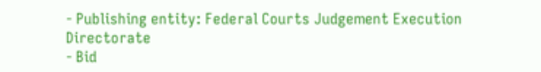- Publishing entity: Federal Courts Judgement Execution Directorate
- Bid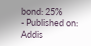bond: 25%
- Published on: Addis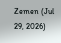Zemen (Jul 29, 2026)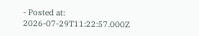- Posted at: 2026-07-29T11:22:57.000Z